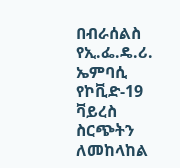በብራሰልስ የኢ.ፌ.ዴ.ሪ. ኤምባሲ የኮቪድ-19 ቫይረስ ስርጭትን ለመከላከል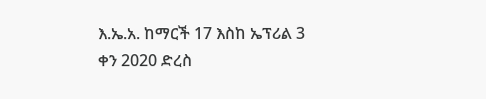እ.ኤ.አ. ከማርች 17 እስከ ኤፕሪል 3 ቀን 2020 ድረስ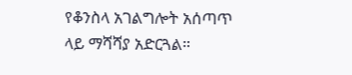የቆንስላ አገልግሎት አሰጣጥ ላይ ማሻሻያ አድርጓል።